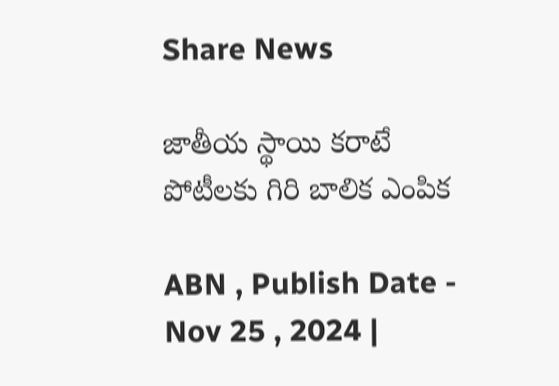Share News

జాతీయ స్థాయి కరాటే పోటీలకు గిరి బాలిక ఎంపిక

ABN , Publish Date - Nov 25 , 2024 |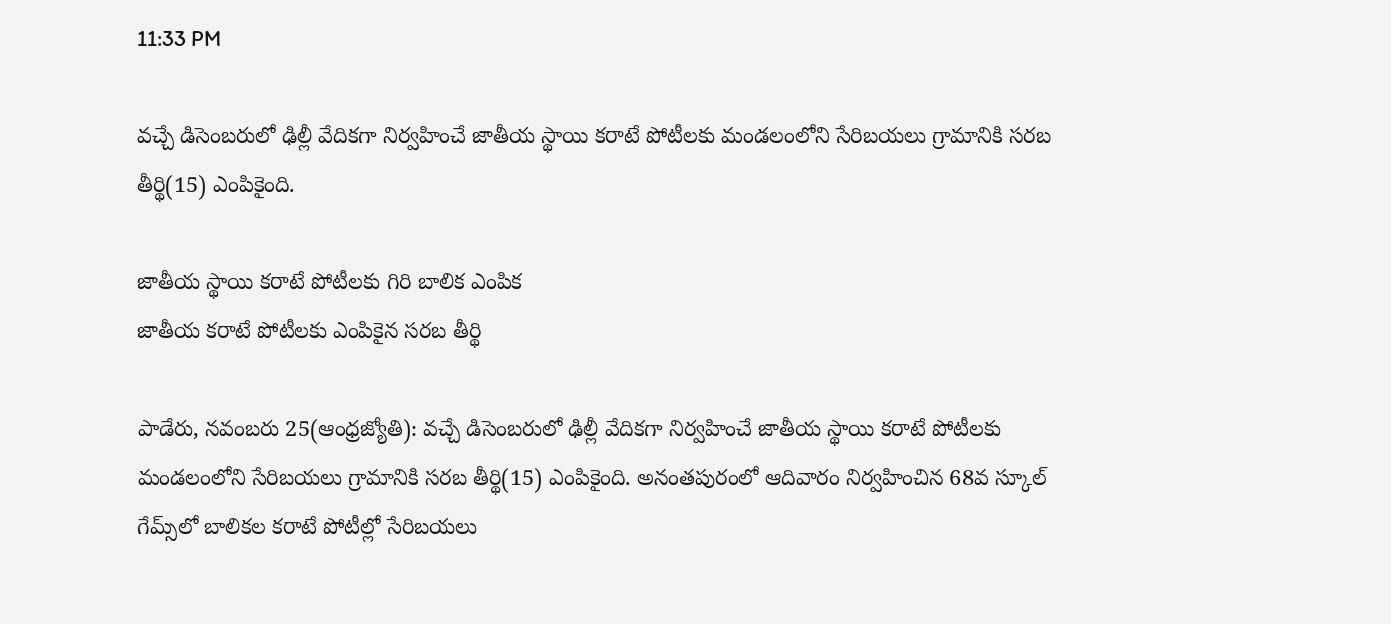11:33 PM

వచ్చే డిసెంబరులో ఢిల్లీ వేదికగా నిర్వహించే జాతీయ స్థాయి కరాటే పోటీలకు మండలంలోని సేరిబయలు గ్రామానికి సరబ తీర్థి(15) ఎంపికైంది.

జాతీయ స్థాయి కరాటే పోటీలకు గిరి బాలిక ఎంపిక
జాతీయ కరాటే పోటీలకు ఎంపికైన సరబ తీర్థి

పాడేరు, నవంబరు 25(ఆంధ్రజ్యోతి): వచ్చే డిసెంబరులో ఢిల్లీ వేదికగా నిర్వహించే జాతీయ స్థాయి కరాటే పోటీలకు మండలంలోని సేరిబయలు గ్రామానికి సరబ తీర్థి(15) ఎంపికైంది. అనంతపురంలో ఆదివారం నిర్వహించిన 68వ స్కూల్‌ గేమ్స్‌లో బాలికల కరాటే పోటీల్లో సేరిబయలు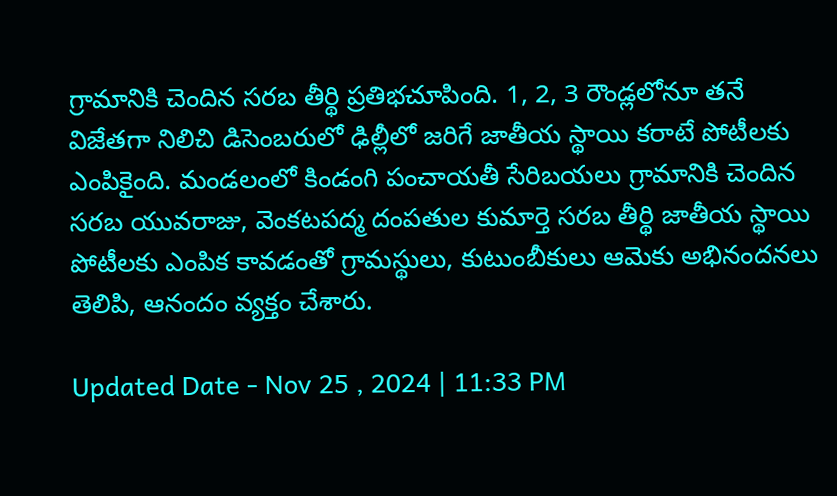గ్రామానికి చెందిన సరబ తీర్థి ప్రతిభచూపింది. 1, 2, 3 రౌండ్లలోనూ తనే విజేతగా నిలిచి డిసెంబరులో ఢిల్లీలో జరిగే జాతీయ స్థాయి కరాటే పోటీలకు ఎంపికైంది. మండలంలో కిండంగి పంచాయతీ సేరిబయలు గ్రామానికి చెందిన సరబ యువరాజు, వెంకటపద్మ దంపతుల కుమార్తె సరబ తీర్థి జాతీయ స్థాయి పోటీలకు ఎంపిక కావడంతో గ్రామస్థులు, కుటుంబీకులు ఆమెకు అభినందనలు తెలిపి, ఆనందం వ్యక్తం చేశారు.

Updated Date - Nov 25 , 2024 | 11:33 PM